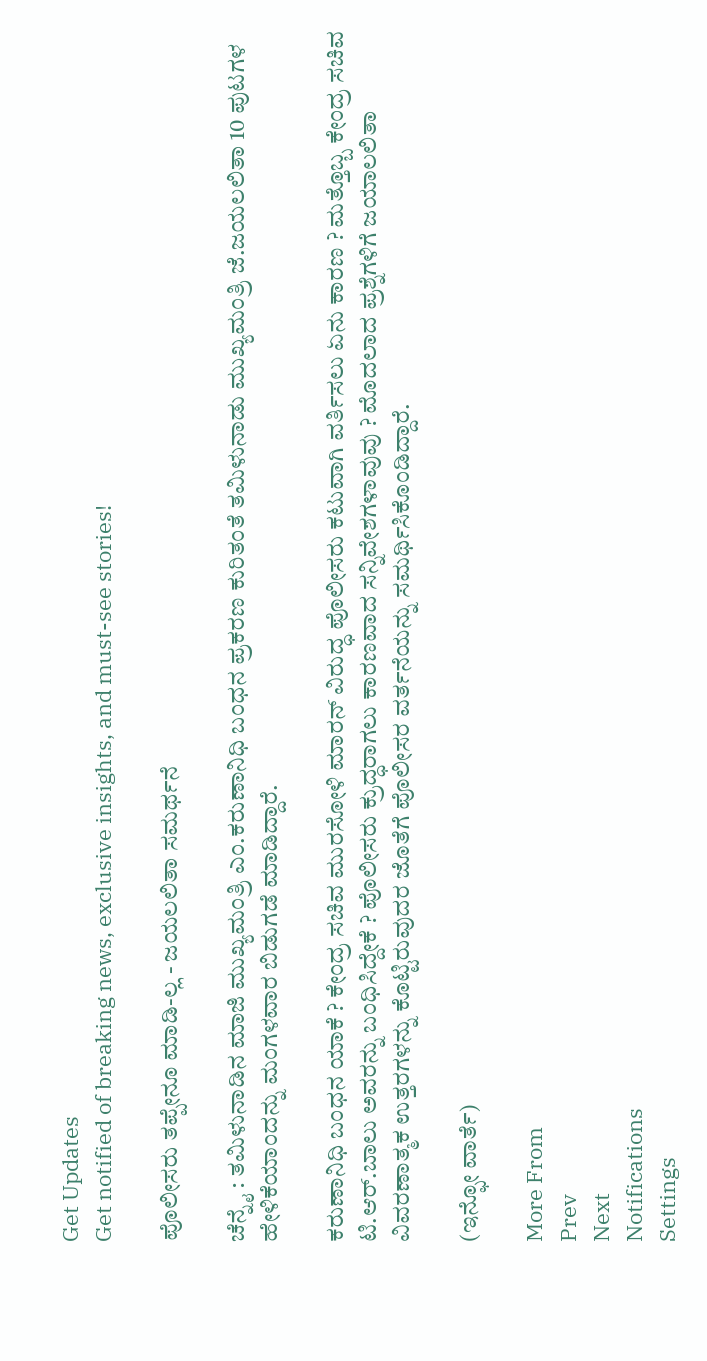Get Updates
Get notified of breaking news, exclusive insights, and must-see stories!

ಪೊಲೀಸರು ತಪ್ಪೇನೂ ಮಾಡಿ-ಲ್ಲ - ಜಯಲಲಿತಾ ಸಮರ್ಥನೆ

ಚೆನ್ನೈ : ತಮಿಳುನಾಡಿನ ಮಾಜಿ ಮುಖ್ಯಮಂತ್ರಿ ಎಂ.ಕರುಣಾನಿಧಿ ಬಂಧನ ಪ್ರಕರಣ ಕುರಿತಂತೆ ತಮಿಳುನಾಡು ಮುಖ್ಯಮಂತ್ರಿ ಜೆ.ಜಯಲಲಿತಾ 10 ಪುಟಗಳ ಹೇಳಿಕೆಯಾಂದನ್ನು ಮಂಗಳವಾರ ಬಿಡುಗಡೆ ಮಾಡಿದ್ದಾರೆ.

ಕರುಣಾನಿಧಿ ಬಂಧನ ಯಾಕೆ ? ಕೇಂದ್ರ ಸಚಿವ ಮುರಸೋಳಿ ಮಾರನ್‌ ವಿರುದ್ಧ ಪೊಲೀಸರು ಕಟುವಾಗಿ ವರ್ತಿಸಲು ಏನು ಕಾರಣ ? ಮತ್ತೊಬ್ಬ ಕೇಂದ್ರ ಸಚಿವ ಟಿ.ಆರ್‌.ಬಾಲು ಅವರನ್ನು ಬಂಧಿಸಿದ್ದೇಕೆ ? ಪೊಲೀಸರು ಕ್ರುದ್ಧರಾಗಲು ಕಾರಣವಾದ ಸನ್ನಿವೇಶಗಳಾವುವು ? ಮೊದಲಾದ ಪ್ರಶ್ನೆಗಳಿಗೆ ಜಯಾಲಲಿತಾ ವಿವರಣಾತ್ಮಕ ಉತ್ತರಗಳನ್ನು ಕೊಟ್ಟಿರುವುದರ ಜೊತೆಗೆ ಪೊಲೀಸರ ವರ್ತನೆಯನ್ನು ಸಮರ್ಥಿಸಿಕೊಂಡಿದ್ದಾರೆ.

(ಇನ್ಫೋ ವಾರ್ತೆ)

More From
Prev
Next
Notifications
Settings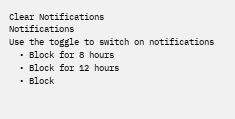Clear Notifications
Notifications
Use the toggle to switch on notifications
  • Block for 8 hours
  • Block for 12 hours
  • Block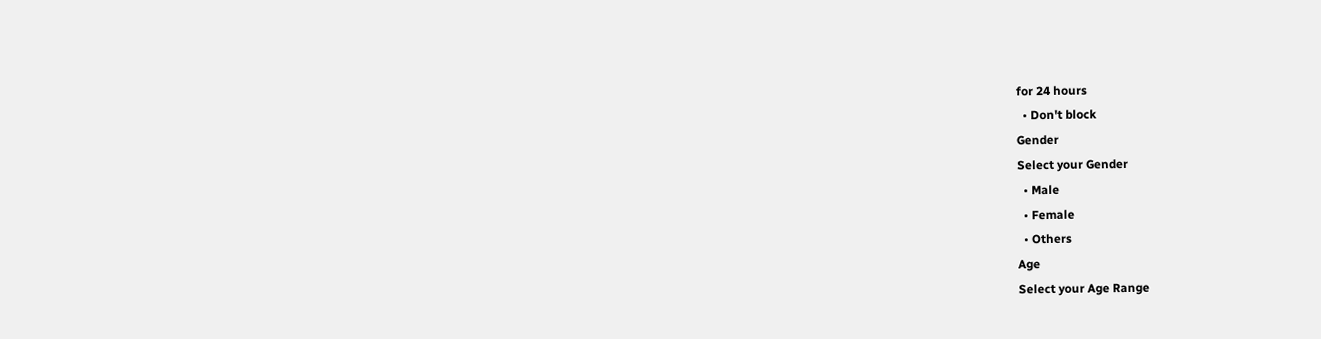for 24 hours
  • Don't block
Gender
Select your Gender
  • Male
  • Female
  • Others
Age
Select your Age Range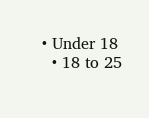• Under 18
  • 18 to 25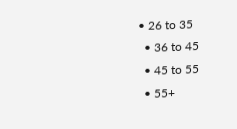• 26 to 35
  • 36 to 45
  • 45 to 55
  • 55+